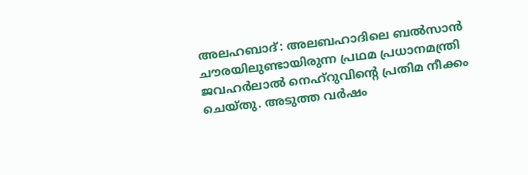അലഹബാദ്: അലബഹാദിലെ ബൽസാൻ ചൗരയിലുണ്ടായിരുന്ന പ്രഥമ പ്രധാനമന്ത്രി ജവഹർലാൽ നെഹ്റുവിന്റെ പ്രതിമ നീക്കം ചെയ്തു. അടുത്ത വർഷം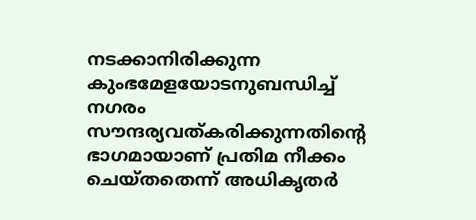നടക്കാനിരിക്കുന്ന കുംഭമേളയോടനുബന്ധിച്ച് നഗരം സൗന്ദര്യവത്കരിക്കുന്നതിന്റെ ഭാഗമായാണ് പ്രതിമ നീക്കം ചെയ്തതെന്ന് അധികൃതർ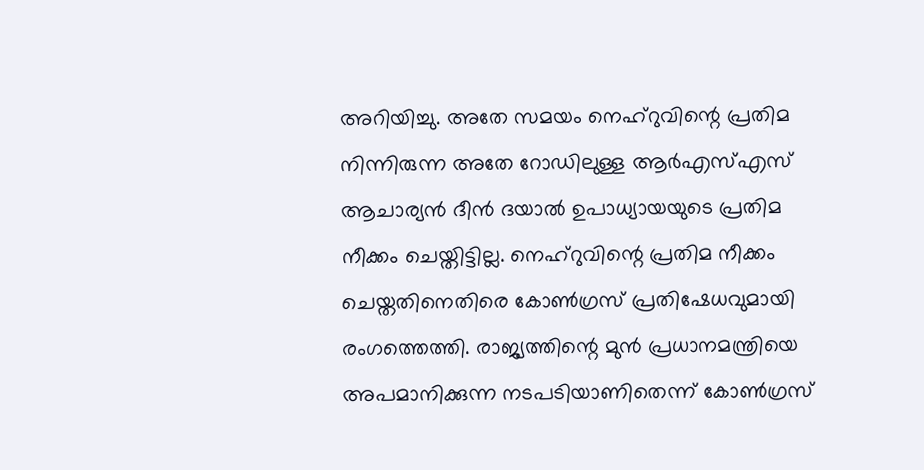അറിയിച്ചു. അതേ സമയം നെഹ്റുവിന്റെ പ്രതിമ നിന്നിരുന്ന അതേ റോഡിലുള്ള ആർഎസ്എസ് ആചാര്യൻ ദീൻ ദയാൽ ഉപാധ്യായയുടെ പ്രതിമ നീക്കം ചെയ്തിട്ടില്ല. നെഹ്റുവിന്റെ പ്രതിമ നീക്കം ചെയ്തതിനെതിരെ കോൺഗ്രസ് പ്രതിഷേധവുമായി രംഗത്തെത്തി. രാജ്യത്തിന്റെ മുൻ പ്രധാനമന്ത്രിയെ അപമാനിക്കുന്ന നടപടിയാണിതെന്ന് കോൺഗ്രസ്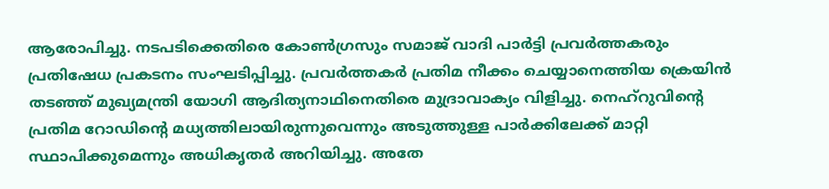ആരോപിച്ചു. നടപടിക്കെതിരെ കോൺഗ്രസും സമാജ് വാദി പാർട്ടി പ്രവർത്തകരും പ്രതിഷേധ പ്രകടനം സംഘടിപ്പിച്ചു. പ്രവർത്തകർ പ്രതിമ നീക്കം ചെയ്യാനെത്തിയ ക്രെയിൻ തടഞ്ഞ് മുഖ്യമന്ത്രി യോഗി ആദിത്യനാഥിനെതിരെ മുദ്രാവാക്യം വിളിച്ചു. നെഹ്റുവിന്റെ പ്രതിമ റോഡിന്റെ മധ്യത്തിലായിരുന്നുവെന്നും അടുത്തുള്ള പാർക്കിലേക്ക് മാറ്റി സ്ഥാപിക്കുമെന്നും അധികൃതർ അറിയിച്ചു. അതേ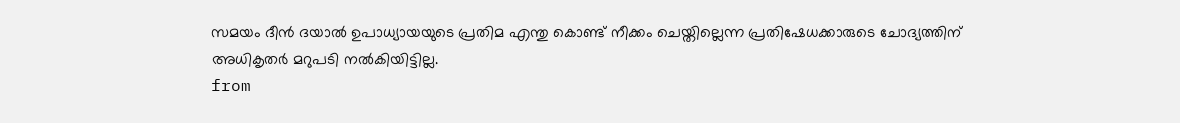സമയം ദീൻ ദയാൽ ഉപാധ്യായയുടെ പ്രതിമ എന്തു കൊണ്ട് നീക്കം ചെയ്തില്ലെന്ന പ്രതിഷേധക്കാരുടെ ചോദ്യത്തിന് അധികൃതർ മറുപടി നൽകിയിട്ടില്ല.
from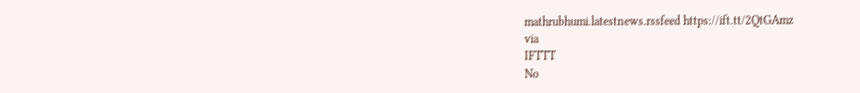mathrubhumi.latestnews.rssfeed https://ift.tt/2QtGAmz
via
IFTTT
No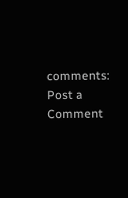comments:
Post a Comment